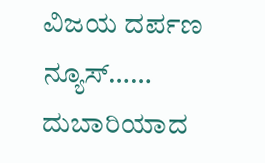ವಿಜಯ ದರ್ಪಣ ನ್ಯೂಸ್……
ದುಬಾರಿಯಾದ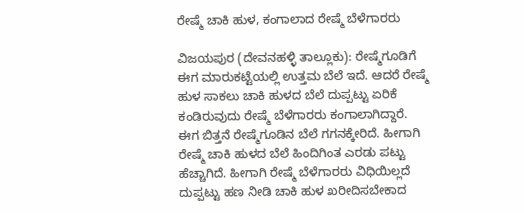ರೇಷ್ಮೆ ಚಾಕಿ ಹುಳ, ಕಂಗಾಲಾದ ರೇಷ್ಮೆ ಬೆಳೆಗಾರರು

ವಿಜಯಪುರ (ದೇವನಹಳ್ಳಿ ತಾಲ್ಲೂಕು): ರೇಷ್ಮೆಗೂಡಿಗೆ ಈಗ ಮಾರುಕಟ್ಟೆಯಲ್ಲಿ ಉತ್ತಮ ಬೆಲೆ ಇದೆ. ಆದರೆ ರೇಷ್ಮೆ ಹುಳ ಸಾಕಲು ಚಾಕಿ ಹುಳದ ಬೆಲೆ ದುಪ್ಪಟ್ಟು ಏರಿಕೆ ಕಂಡಿರುವುದು ರೇಷ್ಮೆ ಬೆಳೆಗಾರರು ಕಂಗಾಲಾಗಿದ್ದಾರೆ.
ಈಗ ಬಿತ್ತನೆ ರೇಷ್ಮೆಗೂಡಿನ ಬೆಲೆ ಗಗನಕ್ಕೇರಿದೆ. ಹೀಗಾಗಿ ರೇಷ್ಮೆ ಚಾಕಿ ಹುಳದ ಬೆಲೆ ಹಿಂದಿಗಿಂತ ಎರಡು ಪಟ್ಟು ಹೆಚ್ಚಾಗಿದೆ. ಹೀಗಾಗಿ ರೇಷ್ಮೆ ಬೆಳೆಗಾರರು ವಿಧಿಯಿಲ್ಲದೆ ದುಪ್ಪಟ್ಟು ಹಣ ನೀಡಿ ಚಾಕಿ ಹುಳ ಖರೀದಿಸಬೇಕಾದ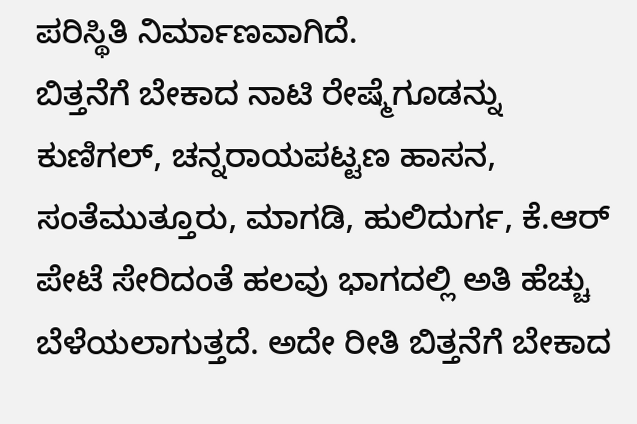ಪರಿಸ್ಥಿತಿ ನಿರ್ಮಾಣವಾಗಿದೆ.
ಬಿತ್ತನೆಗೆ ಬೇಕಾದ ನಾಟಿ ರೇಷ್ಮೆಗೂಡನ್ನು ಕುಣಿಗಲ್, ಚನ್ನರಾಯಪಟ್ಟಣ ಹಾಸನ, ಸಂತೆಮುತ್ತೂರು, ಮಾಗಡಿ, ಹುಲಿದುರ್ಗ, ಕೆ.ಆರ್ ಪೇಟೆ ಸೇರಿದಂತೆ ಹಲವು ಭಾಗದಲ್ಲಿ ಅತಿ ಹೆಚ್ಚು ಬೆಳೆಯಲಾಗುತ್ತದೆ. ಅದೇ ರೀತಿ ಬಿತ್ತನೆಗೆ ಬೇಕಾದ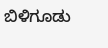ಬಿಳಿಗೂಡು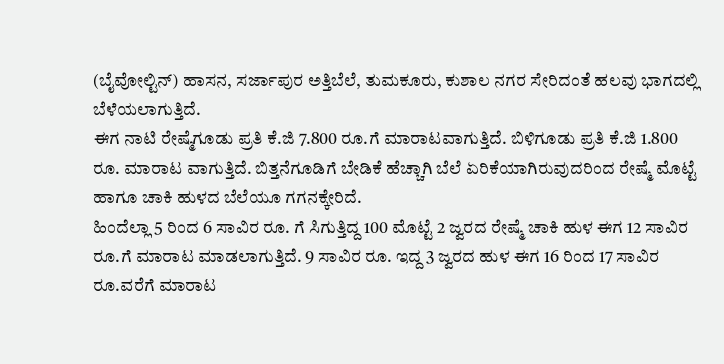(ಬೈವೋಲ್ಟಿನ್) ಹಾಸನ, ಸರ್ಜಾಪುರ ಅತ್ತಿಬೆಲೆ, ತುಮಕೂರು, ಕುಶಾಲ ನಗರ ಸೇರಿದಂತೆ ಹಲವು ಭಾಗದಲ್ಲಿ ಬೆಳೆಯಲಾಗುತ್ತಿದೆ.
ಈಗ ನಾಟಿ ರೇಷ್ಮೆಗೂಡು ಪ್ರತಿ ಕೆ.ಜಿ 7.800 ರೂ.ಗೆ ಮಾರಾಟವಾಗುತ್ತಿದೆ. ಬಿಳಿಗೂಡು ಪ್ರತಿ ಕೆ.ಜಿ 1.800 ರೂ. ಮಾರಾಟ ವಾಗುತ್ತಿದೆ. ಬಿತ್ತನೆಗೂಡಿಗೆ ಬೇಡಿಕೆ ಹೆಚ್ಚಾಗಿ ಬೆಲೆ ಏರಿಕೆಯಾಗಿರುವುದರಿಂದ ರೇಷ್ಮೆ ಮೊಟ್ಟೆ ಹಾಗೂ ಚಾಕಿ ಹುಳದ ಬೆಲೆಯೂ ಗಗನಕ್ಕೇರಿದೆ.
ಹಿಂದೆಲ್ಲಾ 5 ರಿಂದ 6 ಸಾವಿರ ರೂ. ಗೆ ಸಿಗುತ್ತಿದ್ದ 100 ಮೊಟ್ಟೆ 2 ಜ್ವರದ ರೇಷ್ಮೆ ಚಾಕಿ ಹುಳ ಈಗ 12 ಸಾವಿರ ರೂ.ಗೆ ಮಾರಾಟ ಮಾಡಲಾಗುತ್ತಿದೆ. 9 ಸಾವಿರ ರೂ. ಇದ್ದ 3 ಜ್ವರದ ಹುಳ ಈಗ 16 ರಿಂದ 17 ಸಾವಿರ ರೂ.ವರೆಗೆ ಮಾರಾಟ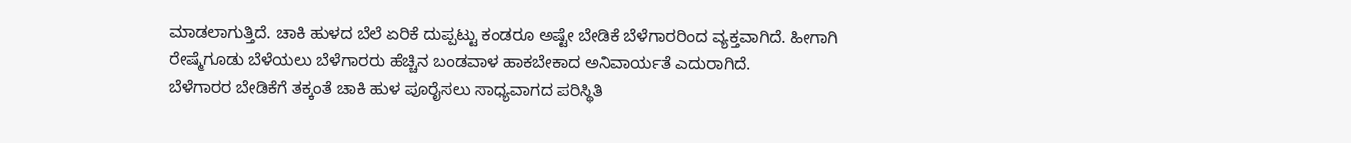ಮಾಡಲಾಗುತ್ತಿದೆ. ಚಾಕಿ ಹುಳದ ಬೆಲೆ ಏರಿಕೆ ದುಪ್ಪಟ್ಟು ಕಂಡರೂ ಅಷ್ಟೇ ಬೇಡಿಕೆ ಬೆಳೆಗಾರರಿಂದ ವ್ಯಕ್ತವಾಗಿದೆ. ಹೀಗಾಗಿ ರೇಷ್ಮೆಗೂಡು ಬೆಳೆಯಲು ಬೆಳೆಗಾರರು ಹೆಚ್ಚಿನ ಬಂಡವಾಳ ಹಾಕಬೇಕಾದ ಅನಿವಾರ್ಯತೆ ಎದುರಾಗಿದೆ.
ಬೆಳೆಗಾರರ ಬೇಡಿಕೆಗೆ ತಕ್ಕಂತೆ ಚಾಕಿ ಹುಳ ಪೂರೈಸಲು ಸಾಧ್ಯವಾಗದ ಪರಿಸ್ಥಿತಿ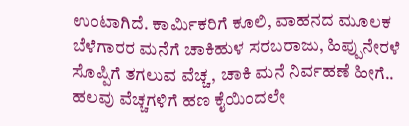ಉಂಟಾಗಿದೆ. ಕಾರ್ಮಿಕರಿಗೆ ಕೂಲಿ, ವಾಹನದ ಮೂಲಕ ಬೆಳೆಗಾರರ ಮನೆಗೆ ಚಾಕಿಹುಳ ಸರಬರಾಜು, ಹಿಪ್ಪುನೇರಳೆ ಸೊಪ್ಪಿಗೆ ತಗಲುವ ವೆಚ್ಚ, ಚಾಕಿ ಮನೆ ನಿರ್ವಹಣೆ ಹೀಗೆ.. ಹಲವು ವೆಚ್ಚಗಳಿಗೆ ಹಣ ಕೈಯಿಂದಲೇ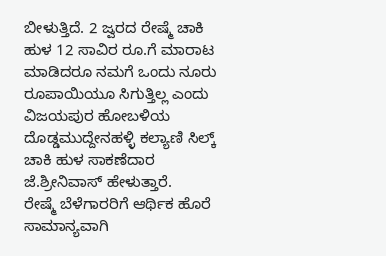ಬೀಳುತ್ತಿದೆ. 2 ಜ್ವರದ ರೇಷ್ಮೆ ಚಾಕಿ ಹುಳ 12 ಸಾವಿರ ರೂ.ಗೆ ಮಾರಾಟ ಮಾಡಿದರೂ ನಮಗೆ ಒಂದು ನೂರು ರೂಪಾಯಿಯೂ ಸಿಗುತ್ತಿಲ್ಲ ಎಂದು ವಿಜಯಪುರ ಹೋಬಳಿಯ ದೊಡ್ಡಮುದ್ದೇನಹಳ್ಳಿ ಕಲ್ಯಾಣಿ ಸಿಲ್ಕ್ ಚಾಕಿ ಹುಳ ಸಾಕಣೆದಾರ ಜೆ.ಶ್ರೀನಿವಾಸ್ ಹೇಳುತ್ತಾರೆ.
ರೇಷ್ಮೆ ಬೆಳೆಗಾರರಿಗೆ ಆರ್ಥಿಕ ಹೊರೆ
ಸಾಮಾನ್ಯವಾಗಿ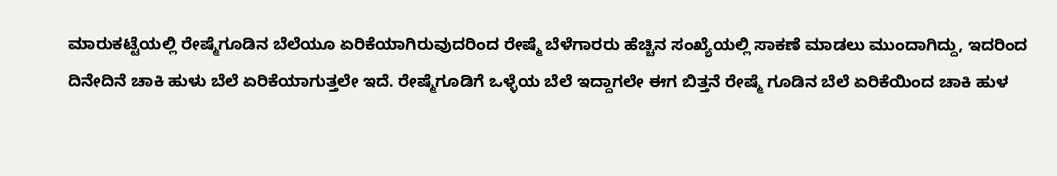ಮಾರುಕಟ್ಟೆಯಲ್ಲಿ ರೇಷ್ಮೆಗೂಡಿನ ಬೆಲೆಯೂ ಏರಿಕೆಯಾಗಿರುವುದರಿಂದ ರೇಷ್ಮೆ ಬೆಳೆಗಾರರು ಹೆಚ್ಚಿನ ಸಂಖ್ಯೆಯಲ್ಲಿ ಸಾಕಣೆ ಮಾಡಲು ಮುಂದಾಗಿದ್ದು, ಇದರಿಂದ ದಿನೇದಿನೆ ಚಾಕಿ ಹುಳು ಬೆಲೆ ಏರಿಕೆಯಾಗುತ್ತಲೇ ಇದೆ. ರೇಷ್ಮೆಗೂಡಿಗೆ ಒಳ್ಳೆಯ ಬೆಲೆ ಇದ್ದಾಗಲೇ ಈಗ ಬಿತ್ತನೆ ರೇಷ್ಮೆ ಗೂಡಿನ ಬೆಲೆ ಏರಿಕೆಯಿಂದ ಚಾಕಿ ಹುಳ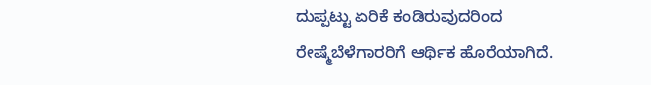ದುಪ್ಪಟ್ಟು ಏರಿಕೆ ಕಂಡಿರುವುದರಿಂದ ರೇಷ್ಮೆಬೆಳೆಗಾರರಿಗೆ ಆರ್ಥಿಕ ಹೊರೆಯಾಗಿದೆ.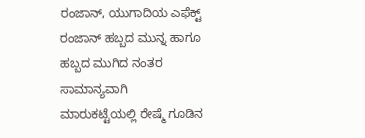ರಂಜಾನ್, ಯುಗಾದಿಯ ಎಫೆಕ್ಟ್
ರಂಜಾನ್ ಹಬ್ಬದ ಮುನ್ನ ಹಾಗೂ ಹಬ್ಬದ ಮುಗಿದ ನಂತರ ಸಾಮಾನ್ಯವಾಗಿ ಮಾರುಕಟ್ಟೆಯಲ್ಲಿ ರೇಷ್ಮೆ ಗೂಡಿನ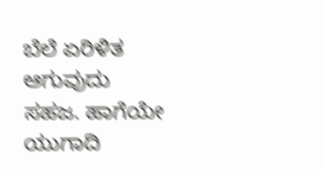ಬೆಲೆ ಏರಿಳಿತ ಆಗುವುದು ಸಹಜ. ಹಾಗೆಯೇ ಯುಗಾದಿ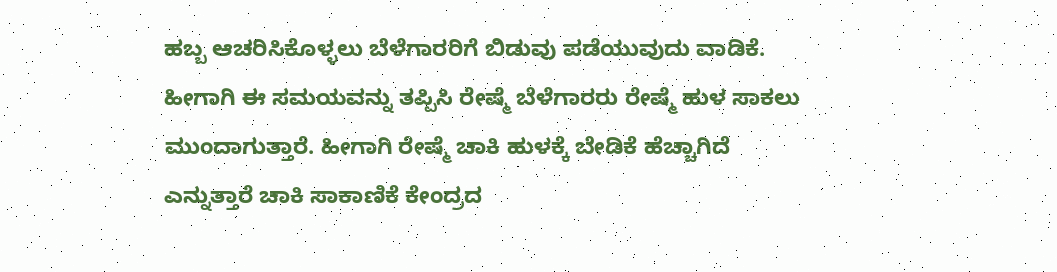ಹಬ್ಬ ಆಚರಿಸಿಕೊಳ್ಳಲು ಬೆಳೆಗಾರರಿಗೆ ಬಿಡುವು ಪಡೆಯುವುದು ವಾಡಿಕೆ. ಹೀಗಾಗಿ ಈ ಸಮಯವನ್ನು ತಪ್ಪಿಸಿ ರೇಷ್ಮೆ ಬೆಳೆಗಾರರು ರೇಷ್ಮೆ ಹುಳ ಸಾಕಲು ಮುಂದಾಗುತ್ತಾರೆ. ಹೀಗಾಗಿ ರೇಷ್ಮೆ ಚಾಕಿ ಹುಳಕ್ಕೆ ಬೇಡಿಕೆ ಹೆಚ್ಚಾಗಿದೆ ಎನ್ನುತ್ತಾರೆ ಚಾಕಿ ಸಾಕಾಣಿಕೆ ಕೇಂದ್ರದ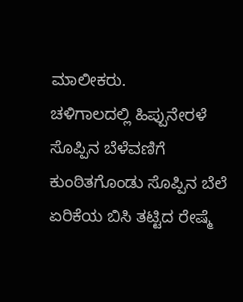ಮಾಲೀಕರು.
ಚಳಿಗಾಲದಲ್ಲಿ ಹಿಪ್ಪುನೇರಳೆ ಸೊಪ್ಪಿನ ಬೆಳೆವಣಿಗೆ ಕುಂಠಿತಗೊಂಡು ಸೊಪ್ಪಿನ ಬೆಲೆ ಏರಿಕೆಯ ಬಿಸಿ ತಟ್ಟಿದ ರೇಷ್ಮೆ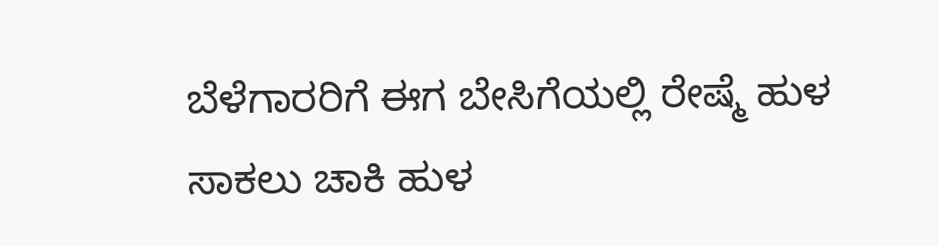ಬೆಳೆಗಾರರಿಗೆ ಈಗ ಬೇಸಿಗೆಯಲ್ಲಿ ರೇಷ್ಮೆ ಹುಳ ಸಾಕಲು ಚಾಕಿ ಹುಳ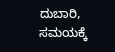ದುಬಾರಿ, ಸಮಯಕ್ಕೆ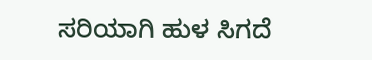ಸರಿಯಾಗಿ ಹುಳ ಸಿಗದೆ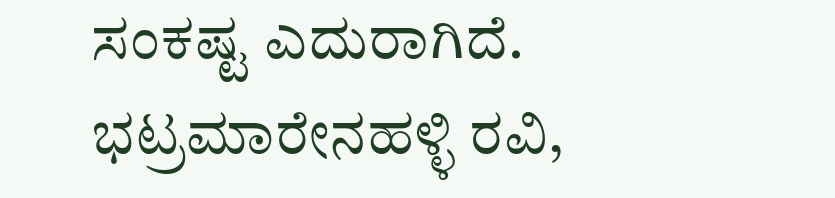ಸಂಕಷ್ಟ ಎದುರಾಗಿದೆ.
ಭಟ್ರಮಾರೇನಹಳ್ಳಿ ರವಿ,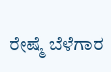ರೇಷ್ಮೆ ಬೆಳೆಗಾರ